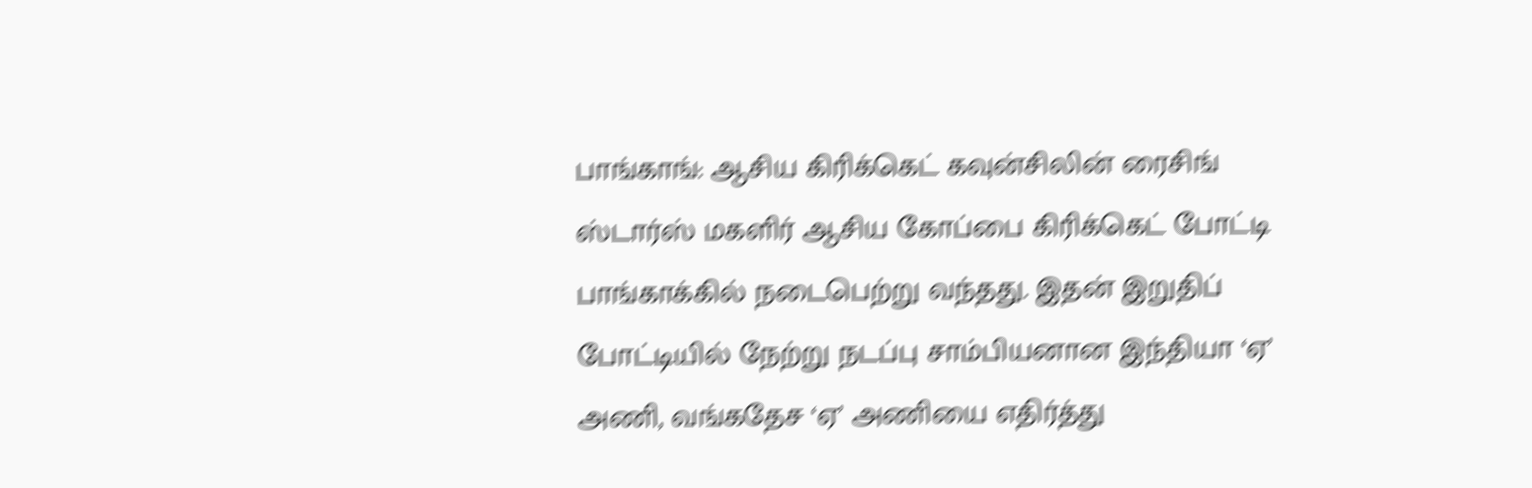பாங்காங்: ஆசிய கிரிக்கெட் கவுன்சிலின் ரைசிங் ஸ்டார்ஸ் மகளிர் ஆசிய கோப்பை கிரிக்கெட் போட்டி பாங்காக்கில் நடைபெற்று வந்தது. இதன் இறுதிப் போட்டியில் நேற்று நடப்பு சாம்பியனான இந்தியா ‘ஏ’ அணி, வங்கதேச ‘ஏ’ அணியை எதிர்த்து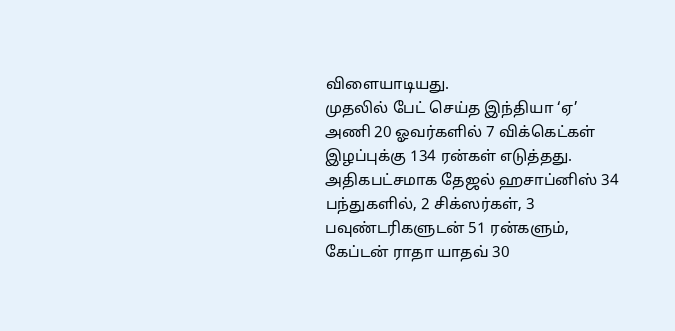விளையாடியது.
முதலில் பேட் செய்த இந்தியா ‘ஏ’ அணி 20 ஓவர்களில் 7 விக்கெட்கள் இழப்புக்கு 134 ரன்கள் எடுத்தது. அதிகபட்சமாக தேஜல் ஹசாப்னிஸ் 34 பந்துகளில், 2 சிக்ஸர்கள், 3 பவுண்டரிகளுடன் 51 ரன்களும், கேப்டன் ராதா யாதவ் 30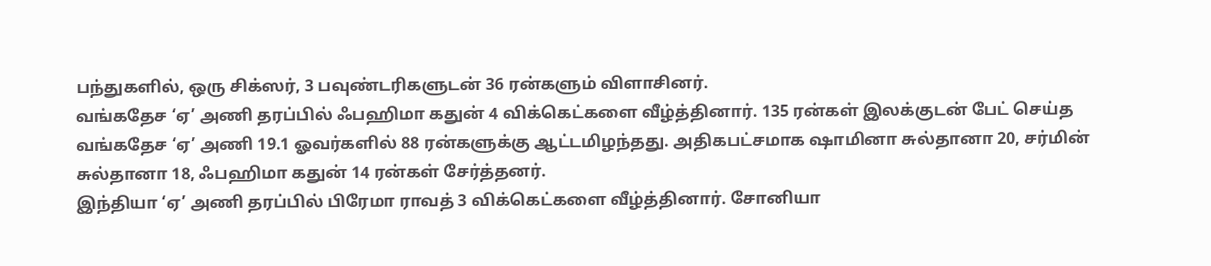பந்துகளில், ஒரு சிக்ஸர், 3 பவுண்டரிகளுடன் 36 ரன்களும் விளாசினர்.
வங்கதேச ‘ஏ’ அணி தரப்பில் ஃபஹிமா கதுன் 4 விக்கெட்களை வீழ்த்தினார். 135 ரன்கள் இலக்குடன் பேட் செய்த வங்கதேச ‘ஏ’ அணி 19.1 ஓவர்களில் 88 ரன்களுக்கு ஆட்டமிழந்தது. அதிகபட்சமாக ஷாமினா சுல்தானா 20, சர்மின் சுல்தானா 18, ஃபஹிமா கதுன் 14 ரன்கள் சேர்த்தனர்.
இந்தியா ‘ஏ’ அணி தரப்பில் பிரேமா ராவத் 3 விக்கெட்களை வீழ்த்தினார். சோனியா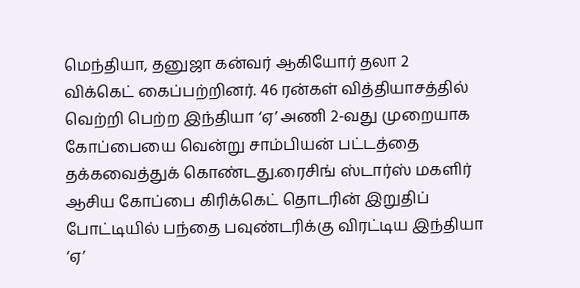மெந்தியா, தனுஜா கன்வர் ஆகியோர் தலா 2 விக்கெட் கைப்பற்றினர். 46 ரன்கள் வித்தியாசத்தில் வெற்றி பெற்ற இந்தியா ‘ஏ’ அணி 2-வது முறையாக கோப்பையை வென்று சாம்பியன் பட்டத்தை தக்கவைத்துக் கொண்டது.ரைசிங் ஸ்டார்ஸ் மகளிர் ஆசிய கோப்பை கிரிக்கெட் தொடரின் இறுதிப் போட்டியில் பந்தை பவுண்டரிக்கு விரட்டிய இந்தியா ‘ஏ’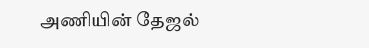அணியின் தேஜல்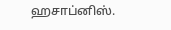ஹசாப்னிஸ்.